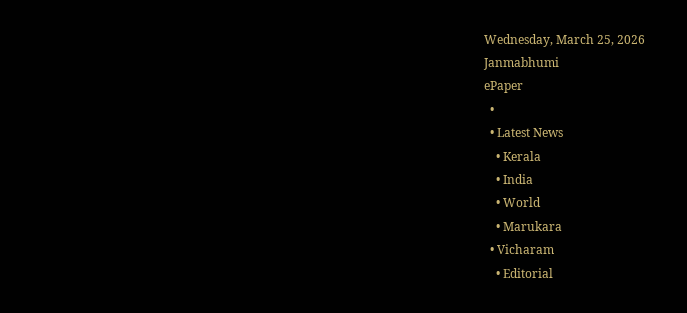Wednesday, March 25, 2026
Janmabhumi
ePaper
  •
  • Latest News
    • Kerala
    • India
    • World
    • Marukara
  • Vicharam
    • Editorial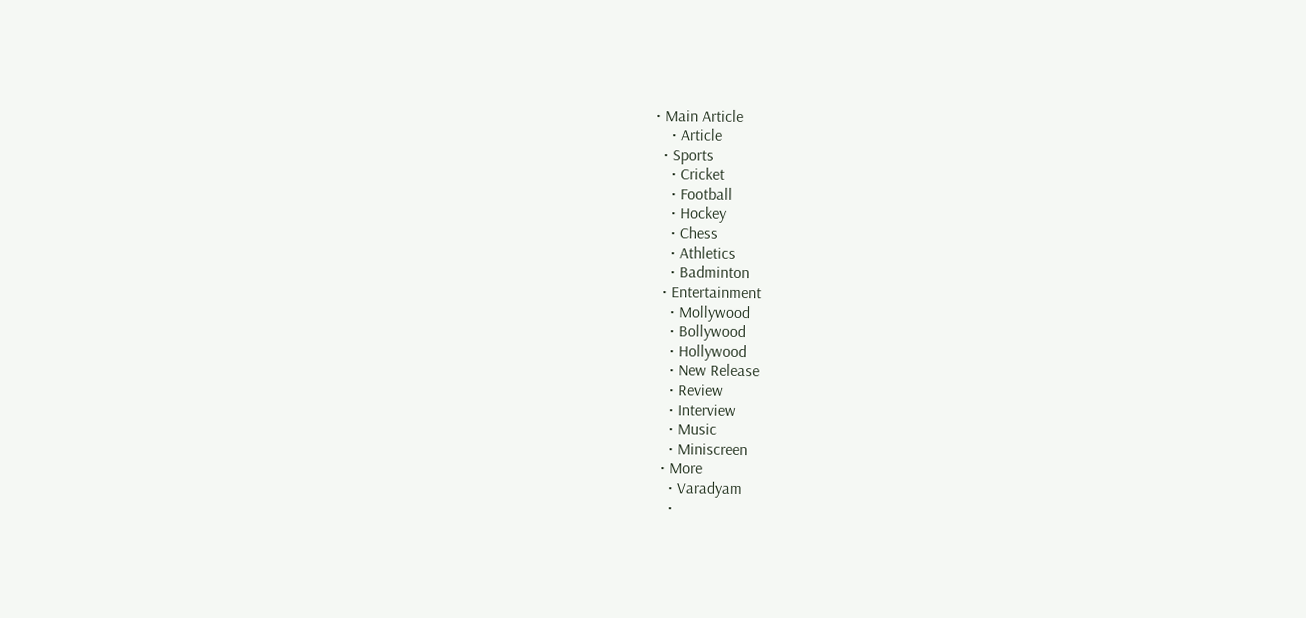• Main Article
    • Article
  • Sports
    • Cricket
    • Football
    • Hockey
    • Chess
    • Athletics
    • Badminton
  • Entertainment
    • Mollywood
    • Bollywood
    • Hollywood
    • New Release
    • Review
    • Interview
    • Music
    • Miniscreen
  • More
    • Varadyam
    •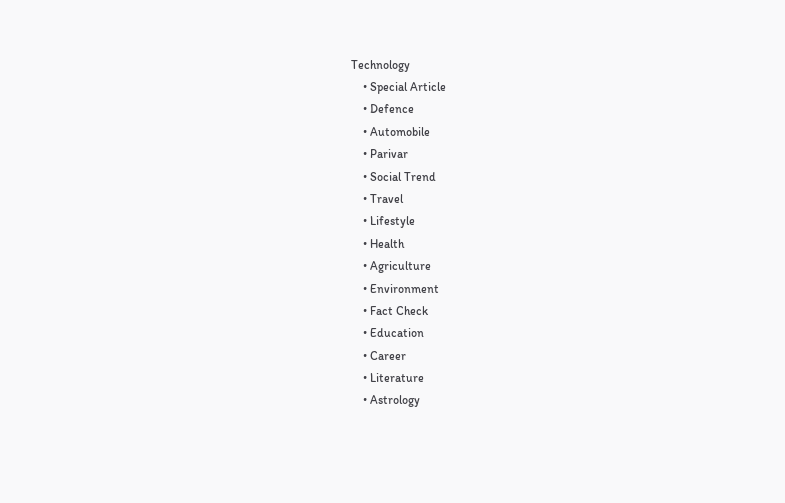Technology
    • Special Article
    • Defence
    • Automobile
    • Parivar
    • Social Trend
    • Travel
    • Lifestyle
    • Health
    • Agriculture
    • Environment
    • Fact Check
    • Education
    • Career
    • Literature
    • Astrology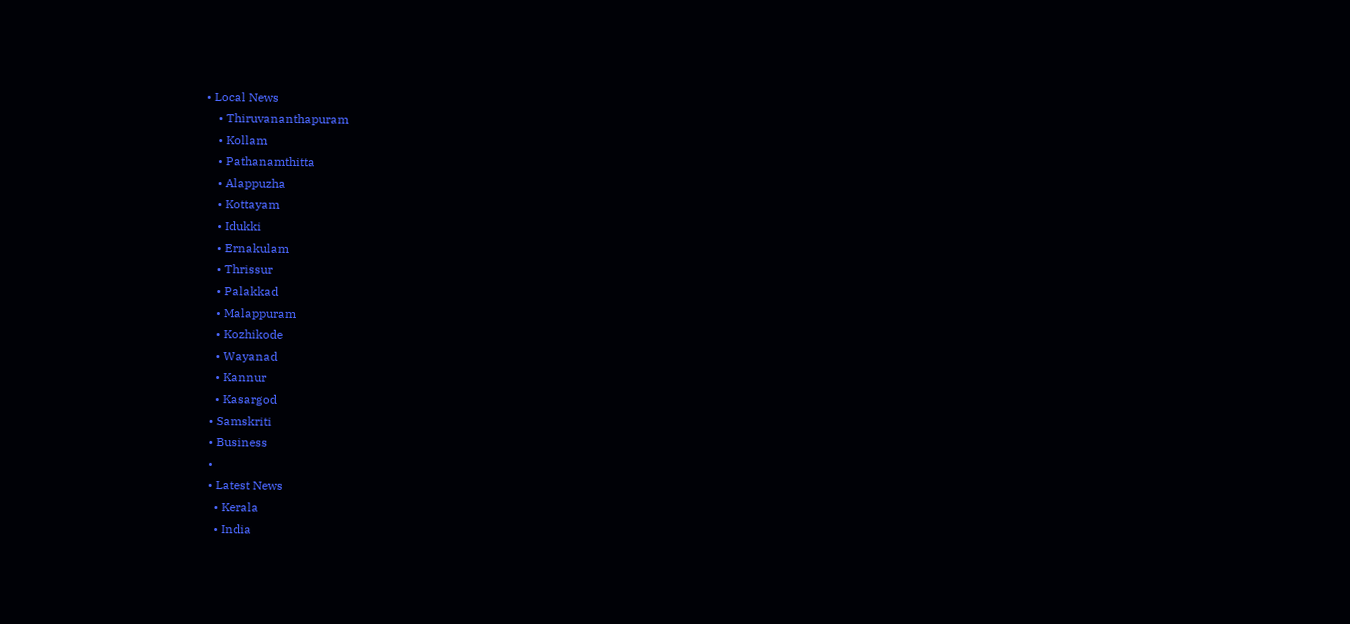• Local News
    • Thiruvananthapuram
    • Kollam
    • Pathanamthitta
    • Alappuzha
    • Kottayam
    • Idukki
    • Ernakulam
    • Thrissur
    • Palakkad
    • Malappuram
    • Kozhikode
    • Wayanad
    • Kannur
    • Kasargod
  • Samskriti
  • Business
  •
  • Latest News
    • Kerala
    • India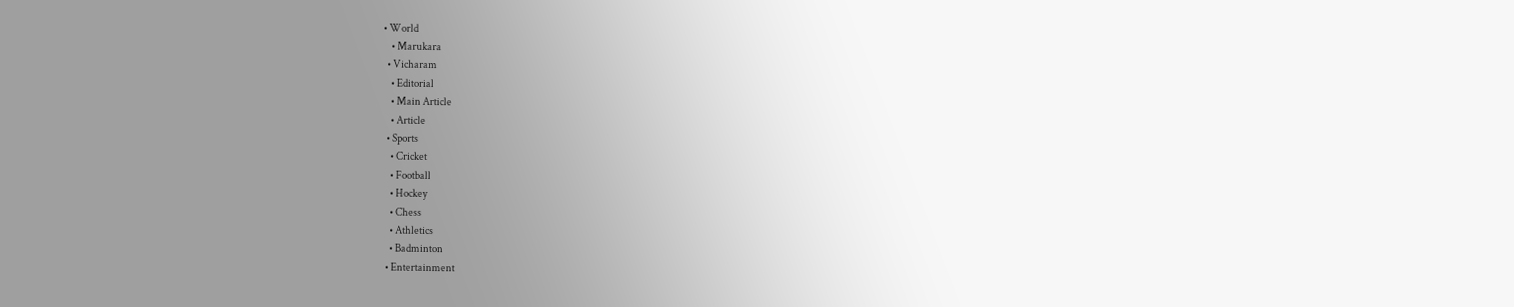• World
    • Marukara
  • Vicharam
    • Editorial
    • Main Article
    • Article
  • Sports
    • Cricket
    • Football
    • Hockey
    • Chess
    • Athletics
    • Badminton
  • Entertainment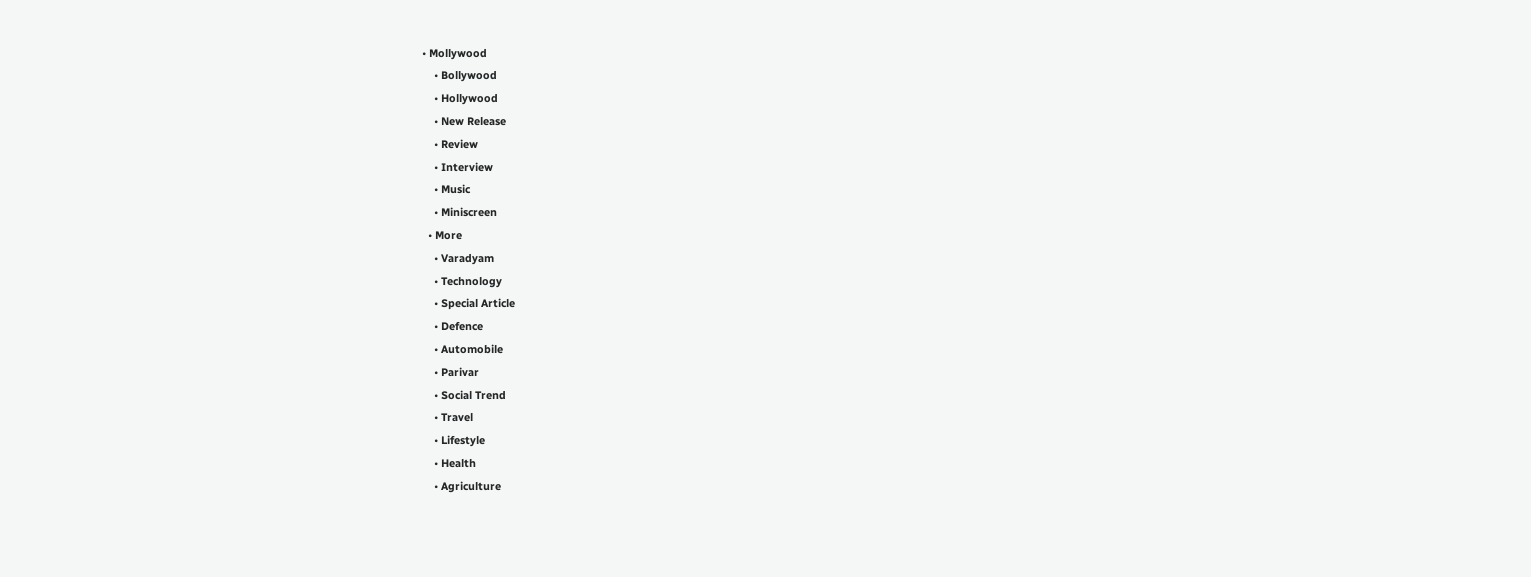• Mollywood
    • Bollywood
    • Hollywood
    • New Release
    • Review
    • Interview
    • Music
    • Miniscreen
  • More
    • Varadyam
    • Technology
    • Special Article
    • Defence
    • Automobile
    • Parivar
    • Social Trend
    • Travel
    • Lifestyle
    • Health
    • Agriculture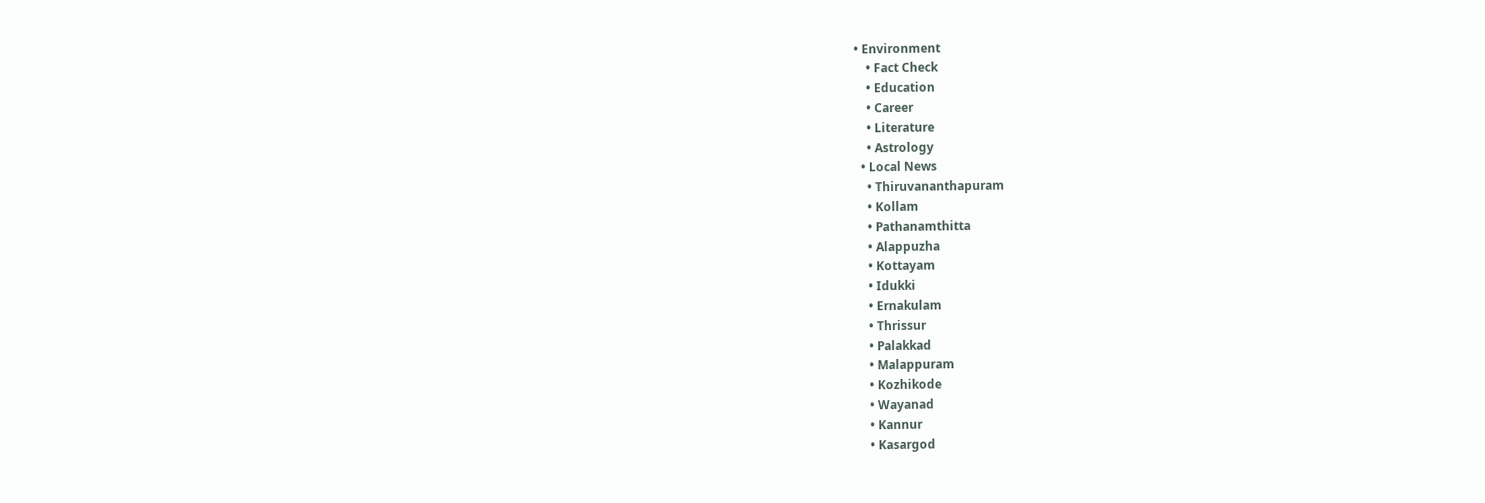• Environment
    • Fact Check
    • Education
    • Career
    • Literature
    • Astrology
  • Local News
    • Thiruvananthapuram
    • Kollam
    • Pathanamthitta
    • Alappuzha
    • Kottayam
    • Idukki
    • Ernakulam
    • Thrissur
    • Palakkad
    • Malappuram
    • Kozhikode
    • Wayanad
    • Kannur
    • Kasargod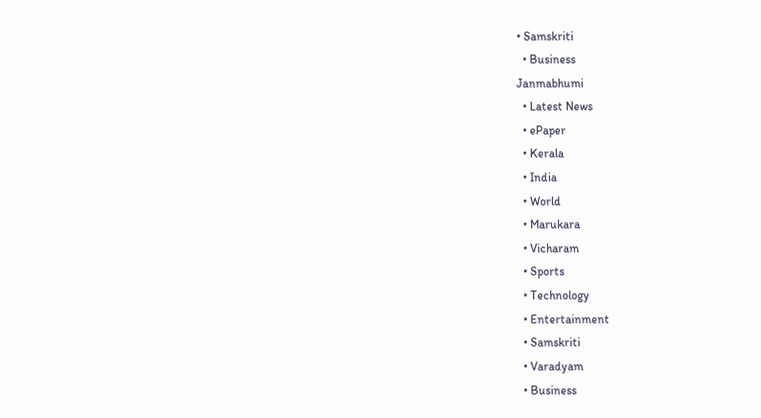• Samskriti
  • Business
Janmabhumi
  • Latest News
  • ePaper
  • Kerala
  • India
  • World
  • Marukara
  • Vicharam
  • Sports
  • Technology
  • Entertainment
  • Samskriti
  • Varadyam
  • Business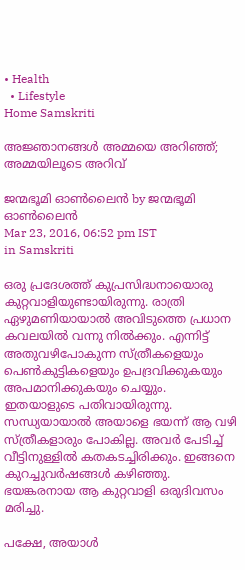• Health
  • Lifestyle
Home Samskriti

അജ്ഞാനങ്ങള്‍ അമ്മയെ അറിഞ്ഞ്; അമ്മയിലൂടെ അറിവ്

ജന്മഭൂമി ഓണ്‍ലൈന്‍ by ജന്മഭൂമി ഓണ്‍ലൈന്‍
Mar 23, 2016, 06:52 pm IST
in Samskriti

ഒരു പ്രദേശത്ത് കുപ്രസിദ്ധനായൊരു കുറ്റവാളിയുണ്ടായിരുന്നു. രാത്രി ഏഴുമണിയായാല്‍ അവിടുത്തെ പ്രധാന കവലയില്‍ വന്നു നില്‍ക്കും. എന്നിട്ട് അതുവഴിപോകുന്ന സ്ത്രീകളെയും പെണ്‍കുട്ടികളെയും ഉപദ്രവിക്കുകയും അപമാനിക്കുകയും ചെയ്യും. ഇതയാളുടെ പതിവായിരുന്നു. സന്ധ്യയായാല്‍ അയാളെ ഭയന്ന് ആ വഴി സ്ത്രീകളാരും പോകില്ല. അവര്‍ പേടിച്ച് വീട്ടിനുള്ളില്‍ കതകടച്ചിരിക്കും. ഇങ്ങനെ കുറച്ചുവര്‍ഷങ്ങള്‍ കഴിഞ്ഞു. ഭയങ്കരനായ ആ കുറ്റവാളി ഒരുദിവസം മരിച്ചു.

പക്ഷേ, അയാള്‍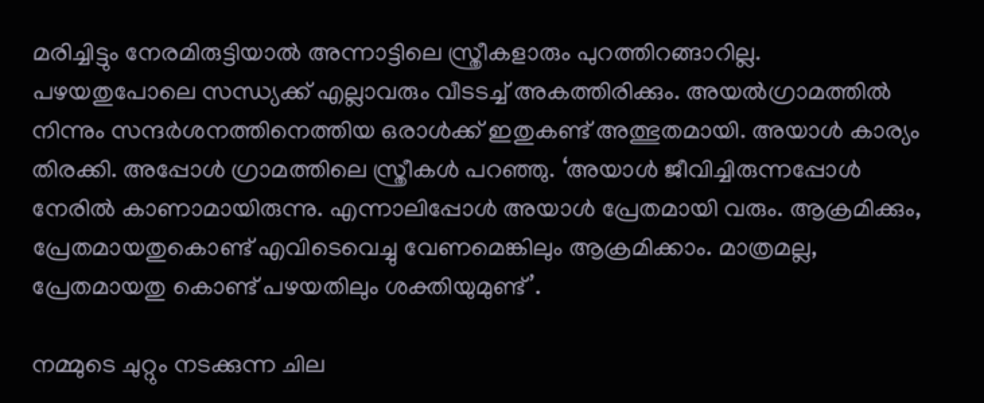മരിച്ചിട്ടും നേരമിരുട്ടിയാല്‍ അന്നാട്ടിലെ സ്ത്രീകളാരും പുറത്തിറങ്ങാറില്ല. പഴയതുപോലെ സന്ധ്യക്ക് എല്ലാവരും വീടടച്ച് അകത്തിരിക്കും. അയല്‍ഗ്രാമത്തില്‍ നിന്നും സന്ദര്‍ശനത്തിനെത്തിയ ഒരാള്‍ക്ക് ഇതുകണ്ട് അത്ഭുതമായി. അയാള്‍ കാര്യം തിരക്കി. അപ്പോള്‍ ഗ്രാമത്തിലെ സ്ത്രീകള്‍ പറഞ്ഞു. ‘അയാള്‍ ജീവിച്ചിരുന്നപ്പോള്‍ നേരില്‍ കാണാമായിരുന്നു. എന്നാലിപ്പോള്‍ അയാള്‍ പ്രേതമായി വരും. ആക്രമിക്കും, പ്രേതമായതുകൊണ്ട് എവിടെവെച്ചു വേണമെങ്കിലും ആക്രമിക്കാം. മാത്രമല്ല, പ്രേതമായതു കൊണ്ട് പഴയതിലും ശക്തിയുമുണ്ട്’.

നമ്മുടെ ചുറ്റും നടക്കുന്ന ചില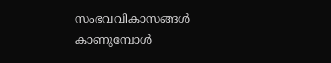സംഭവവികാസങ്ങള്‍ കാണുമ്പോള്‍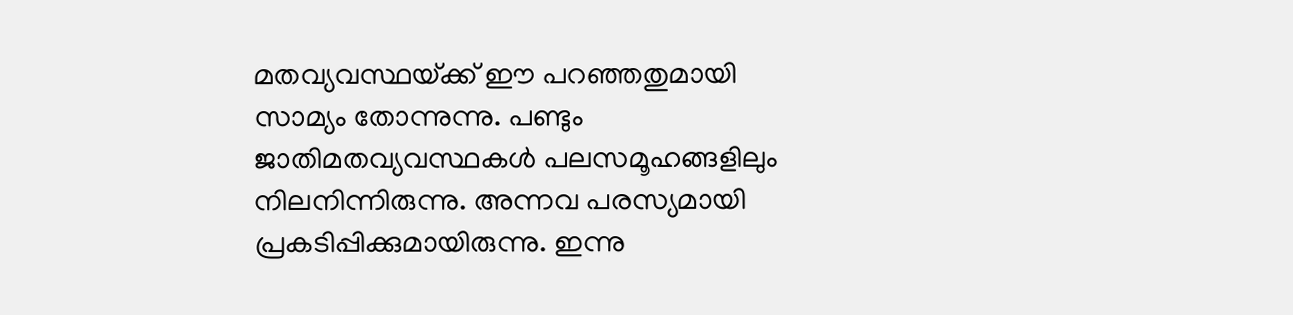മതവ്യവസ്ഥയ്‌ക്ക് ഈ പറഞ്ഞതുമായി സാമ്യം തോന്നുന്നു. പണ്ടും ജാതിമതവ്യവസ്ഥകള്‍ പലസമൂഹങ്ങളിലും നിലനിന്നിരുന്നു. അന്നവ പരസ്യമായി പ്രകടിപ്പിക്കുമായിരുന്നു. ഇന്നു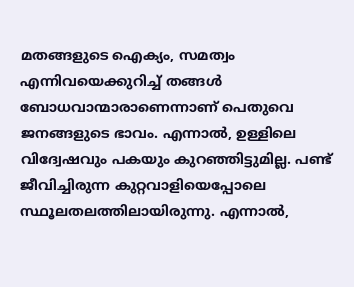മതങ്ങളുടെ ഐക്യം, സമത്വം എന്നിവയെക്കുറിച്ച് തങ്ങള്‍ ബോധവാന്മാരാണെന്നാണ് പെതുവെ ജനങ്ങളുടെ ഭാവം. എന്നാല്‍, ഉള്ളിലെ വിദ്വേഷവും പകയും കുറഞ്ഞിട്ടുമില്ല. പണ്ട് ജീവിച്ചിരുന്ന കുറ്റവാളിയെപ്പോലെ സ്ഥൂലതലത്തിലായിരുന്നു. എന്നാല്‍,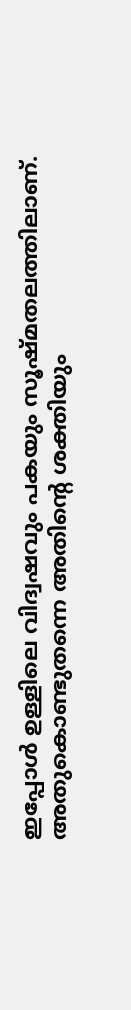ഇപ്പോള്‍ ഉള്ളിലെ വിദ്വഷവും പകയും സൂഷ്മതലത്തിലാണ്. അതുകൊണ്ടുതന്നെ അതിന്റെ ശക്തിയും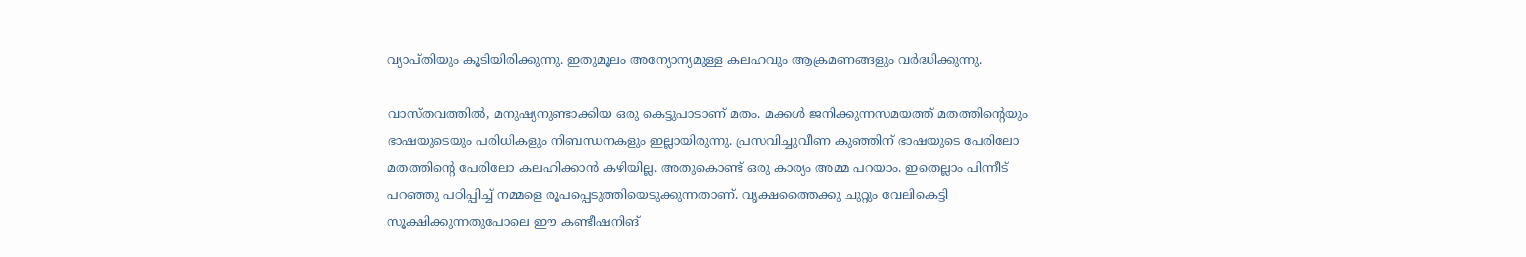വ്യാപ്തിയും കൂടിയിരിക്കുന്നു. ഇതുമൂലം അന്യോന്യമുള്ള കലഹവും ആക്രമണങ്ങളും വര്‍ദ്ധിക്കുന്നു.

വാസ്തവത്തില്‍, മനുഷ്യനുണ്ടാക്കിയ ഒരു കെട്ടുപാടാണ് മതം. മക്കള്‍ ജനിക്കുന്നസമയത്ത് മതത്തിന്റെയും ഭാഷയുടെയും പരിധികളും നിബന്ധനകളും ഇല്ലായിരുന്നു. പ്രസവിച്ചുവീണ കുഞ്ഞിന് ഭാഷയുടെ പേരിലോ മതത്തിന്റെ പേരിലോ കലഹിക്കാന്‍ കഴിയില്ല. അതുകൊണ്ട് ഒരു കാര്യം അമ്മ പറയാം. ഇതെല്ലാം പിന്നീട് പറഞ്ഞു പഠിപ്പിച്ച് നമ്മളെ രൂപപ്പെടുത്തിയെടുക്കുന്നതാണ്. വൃക്ഷത്തൈക്കു ചുറ്റും വേലികെട്ടി സൂക്ഷിക്കുന്നതുപോലെ ഈ കണ്ടീഷനിങ്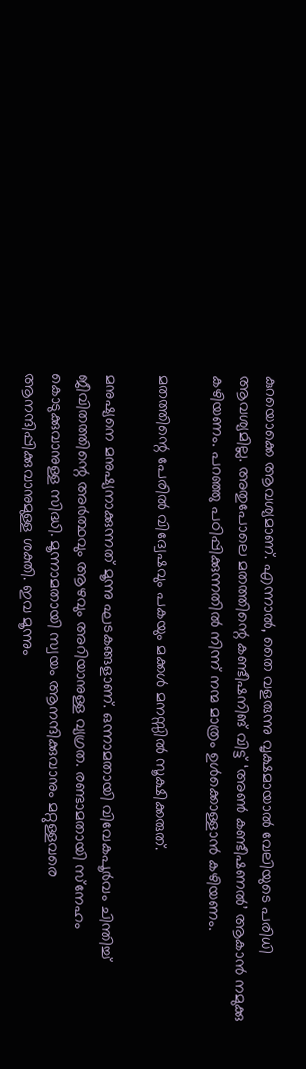കുറയൊക്കെ ആവശ്യമാണ്. എന്നാല്‍, തൈ വളരുന്നു വൃക്ഷമായാല്‍ വേലിയുടെ പരിധി ആവശ്യമില്ല. അതുപോലെ മതത്തിന്റെ കണ്ടീഷനിങ് വിട്ട് ‘അണ്‍ കണ്ടീഷണല്‍’ ആകാന്‍ നമുക്കു കഴിയണം. പറഞ്ഞു പഠിപ്പിക്കുന്നതില്‍ നിന്ന് നന്മ മാത്രം ഉള്‍ക്കൊള്ളാന്‍ കഴിയണം.

മതത്തിന്റെ പേരില്‍ വിദ്വേഷവും പകയും മക്കള്‍ മനസ്സില്‍ സൂക്ഷിക്കരുത്.

മനുഷ്യനെ മനുഷ്യനാക്കുന്നത് മൂന്നു ഘടകങ്ങളാണ്. ഒന്നാമതായി വിവേകപൂര്‍വം ചിന്തിച്ച് ജീവിതത്തിന്റെ അര്‍ത്ഥവും ആഴവും അറിയാനുള്ള വ്യഗ്രത. രണ്ടാമതായി സ്‌നേഹം കൊടുക്കുവാനുള്ള സിദ്ധി. മൂന്നാമതായി സ്വയം ആനന്ദിക്കുവാനും മറ്റുള്ളവരെ ആനന്ദിപ്പിക്കുവാനുമുള്ള ശക്തി. ഇവ മൂന്നും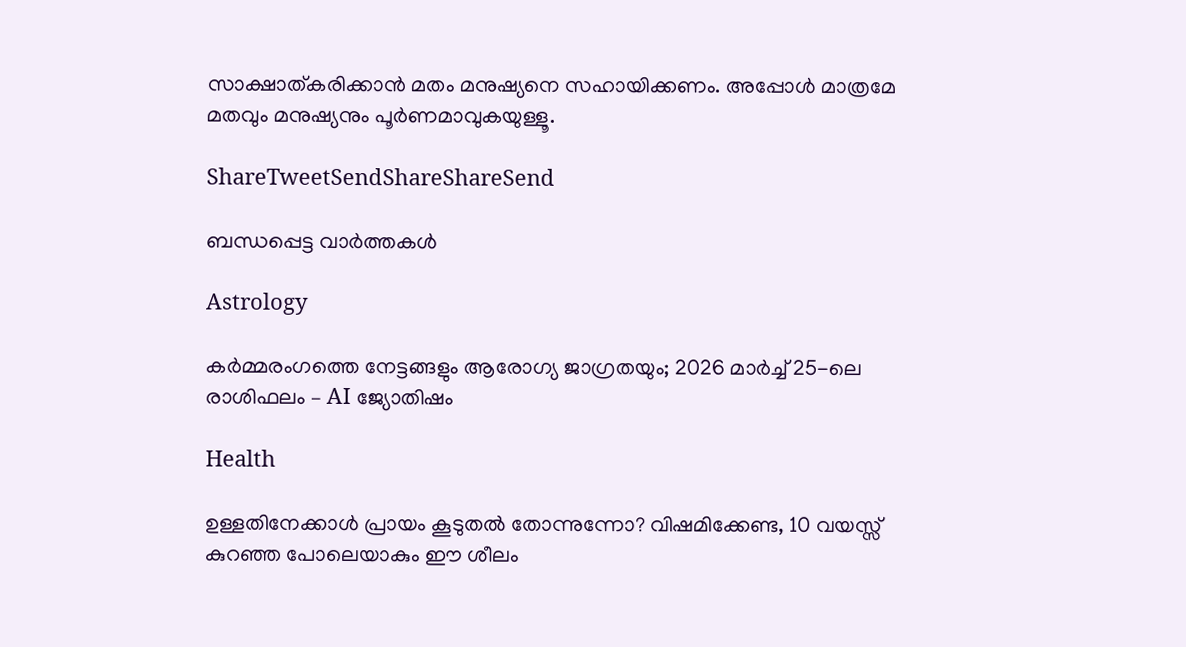സാക്ഷാത്കരിക്കാന്‍ മതം മനുഷ്യനെ സഹായിക്കണം. അപ്പോള്‍ മാത്രമേ മതവും മനുഷ്യനും പൂര്‍ണമാവുകയുള്ളൂ.

ShareTweetSendShareShareSend

ബന്ധപ്പെട്ട വാര്‍ത്തകള്‍

Astrology

കർമ്മരംഗത്തെ നേട്ടങ്ങളും ആരോഗ്യ ജാഗ്രതയും; 2026 മാർച്ച് 25-ലെ രാശിഫലം – AI ജ്യോതിഷം

Health

ഉള്ളതിനേക്കാൾ പ്രായം കൂടുതൽ തോന്നുന്നോ? വിഷമിക്കേണ്ട, 10 വയസ്സ് കുറഞ്ഞ പോലെയാകും ഈ ശീലം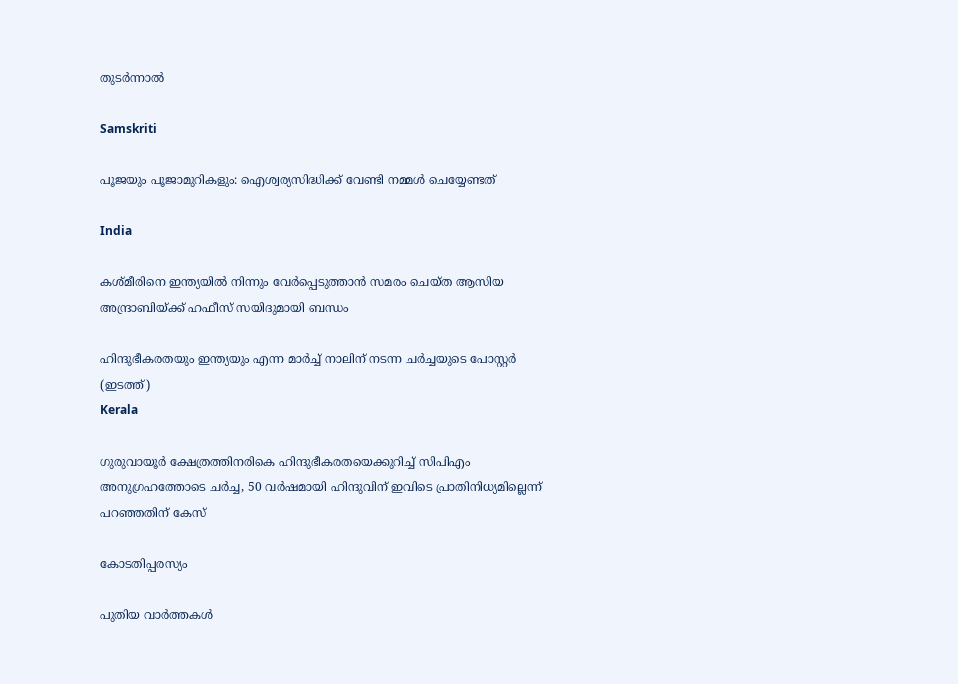തുടർന്നാൽ

Samskriti

പൂജയും പൂജാമുറികളും: ഐശ്വര്യസിദ്ധിക്ക് വേണ്ടി നമ്മൾ ചെയ്യേണ്ടത്

India

കശ്മീരിനെ ഇന്ത്യയില്‍ നിന്നും വേര്‍പ്പെടുത്താന്‍ സമരം ചെയ്ത ആസിയ അന്ദ്രാബിയ്‌ക്ക് ഹഫീസ് സയിദുമായി ബന്ധം

ഹിന്ദുഭീകരതയും ഇന്ത്യയും എന്ന മാര്‍ച്ച് നാലിന് നടന്ന ചര്‍ച്ചയുടെ പോസ്റ്റര്‍ (ഇടത്ത്)
Kerala

ഗുരുവായൂര്‍ ക്ഷേത്രത്തിനരികെ ഹിന്ദുഭീകരതയെക്കുറിച്ച് സിപിഎം അനുഗ്രഹത്തോടെ ചര്‍ച്ച, 50 വര്‍ഷമായി ഹിന്ദുവിന് ഇവിടെ പ്രാതിനിധ്യമില്ലെന്ന് പറഞ്ഞതിന് കേസ്

കോടതിപ്പരസ്യം

പുതിയ വാര്‍ത്തകള്‍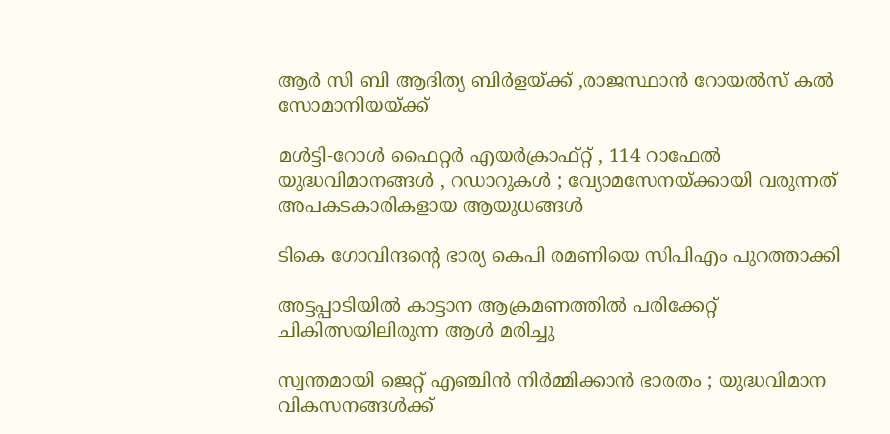ആര്‍ സി ബി ആദിത്യ ബിര്‍ളയ്‌ക്ക് ,രാജസ്ഥാന്‍ റോയല്‍സ് കല്‍ സോമാനിയയ്‌ക്ക്

മൾട്ടി-റോൾ ഫൈറ്റർ എയർക്രാഫ്റ്റ് , 114 റാഫേൽ യുദ്ധവിമാനങ്ങൾ , റഡാറുകൾ ; വ്യോമസേനയ്‌ക്കായി വരുന്നത് അപകടകാരികളായ ആയുധങ്ങൾ

ടികെ ഗോവിന്ദന്റെ ഭാര്യ കെപി രമണിയെ സിപിഎം പുറത്താക്കി

അട്ടപ്പാടിയില്‍ കാട്ടാന ആക്രമണത്തില്‍ പരിക്കേറ്റ് ചികിത്സയിലിരുന്ന ആള്‍ മരിച്ചു

സ്വന്തമായി ജെറ്റ് എഞ്ചിൻ നിർമ്മിക്കാൻ ഭാരതം ; യുദ്ധവിമാന വികസനങ്ങൾക്ക്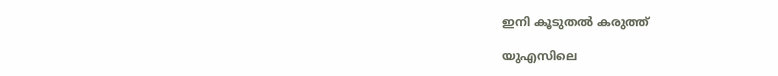ഇനി കൂടുതൽ കരുത്ത്

യുഎസിലെ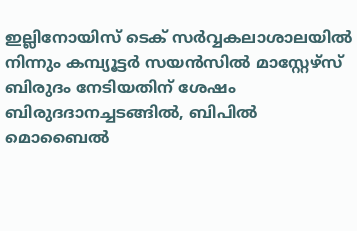ഇല്ലിനോയിസ് ടെക് സര്‍വ്വകലാശാലയില്‍ നിന്നും കമ്പ്യൂട്ടര്‍ സയന്‍സില്‍ മാസ്റ്റേഴ്സ് ബിരുദം നേടിയതിന് ശേഷം ബിരുദദാനച്ചടങ്ങില്‍, ബിപില്‍ മൊബൈല്‍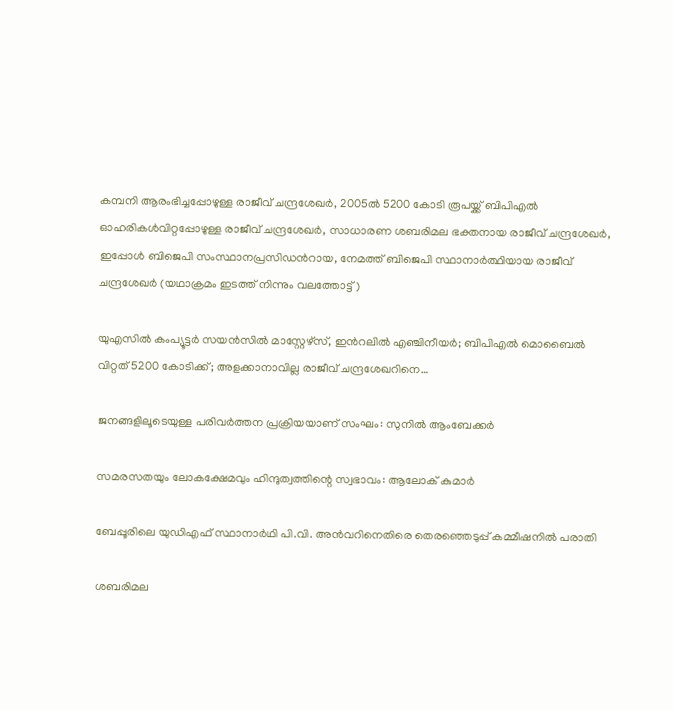കമ്പനി ആരംഭിച്ചപ്പോഴുള്ള രാജീവ് ചന്ദ്രശേഖര്‍, 2005ല്‍ 5200 കോടി രൂപയ്ക്ക് ബിപിഎല്‍ ഓഹരികള്‍വിറ്റപ്പോഴുള്ള രാജീവ് ചന്ദ്രശേഖര്‍, സാധാരണ ശബരിമല ഭക്തനായ രാജീവ് ചന്ദ്രശേഖര്‍, ഇപ്പോള്‍ ബിജെപി സംസ്ഥാനപ്രസിഡന്‍റായ, നേമത്ത് ബിജെപി സ്ഥാനാര്‍ത്ഥിയായ രാജീവ് ചന്ദ്രശേഖര്‍ (യഥാക്രമം ഇടത്ത് നിന്നും വലത്തോട്ട്)

യുഎസില്‍ കംപ്യൂട്ടര്‍ സയന്‍സില്‍ മാസ്റ്റേഴ്സ്, ഇന്‍റലില്‍ എഞ്ചിനീയര്‍; ബിപിഎല്‍ മൊബൈല്‍ വിറ്റത് 5200 കോടിക്ക്; അളക്കാനാവില്ല രാജീവ് ചന്ദ്രശേഖറിനെ…

ജനങ്ങളിലൂടെയുള്ള പരിവര്‍ത്തന പ്രക്രിയയാണ് സംഘം: സുനില്‍ ആംബേക്കര്‍

സമരസതയും ലോകക്ഷേമവും ഹിന്ദുത്വത്തിന്റെ സ്വഭാവം: ആലോക് കുമാര്‍

ബേപ്പൂരിലെ യുഡിഎഫ് സ്ഥാനാര്‍ഥി പി.വി. അന്‍വറിനെതിരെ തെരഞ്ഞെടുപ്പ് കമ്മീഷനില്‍ പരാതി

ശബരിമല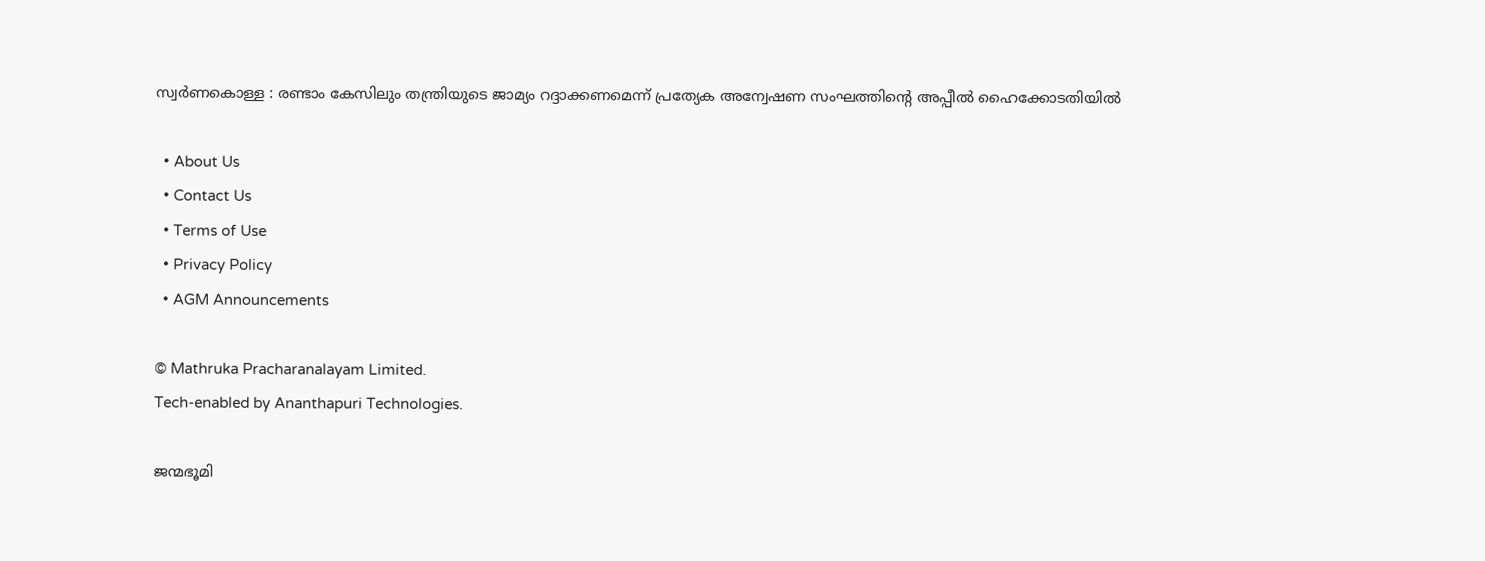സ്വര്‍ണകൊള്ള : രണ്ടാം കേസിലും തന്ത്രിയുടെ ജാമ്യം റദ്ദാക്കണമെന്ന് പ്രത്യേക അന്വേഷണ സംഘത്തിന്റെ അപ്പീല്‍ ഹൈക്കോടതിയില്‍

  • About Us
  • Contact Us
  • Terms of Use
  • Privacy Policy
  • AGM Announcements

© Mathruka Pracharanalayam Limited.
Tech-enabled by Ananthapuri Technologies.

ജന്മഭൂമി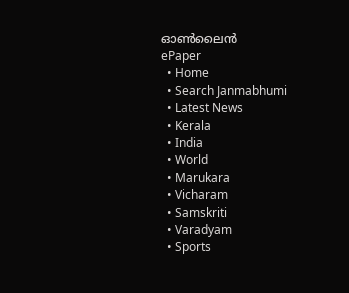ഓണ്‍ലൈന്‍
ePaper
  • Home
  • Search Janmabhumi
  • Latest News
  • Kerala
  • India
  • World
  • Marukara
  • Vicharam
  • Samskriti
  • Varadyam
  • Sports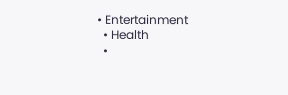• Entertainment
  • Health
  •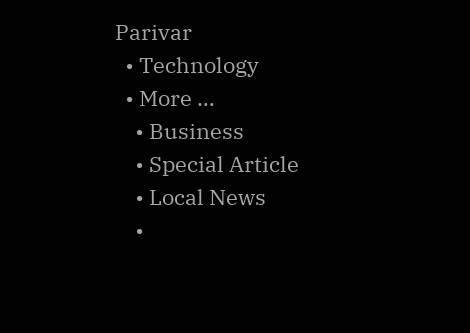Parivar
  • Technology
  • More …
    • Business
    • Special Article
    • Local News
    •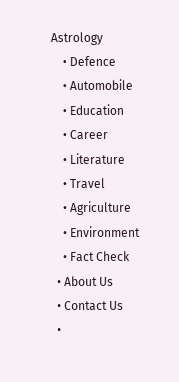Astrology
    • Defence
    • Automobile
    • Education
    • Career
    • Literature
    • Travel
    • Agriculture
    • Environment
    • Fact Check
  • About Us
  • Contact Us
  •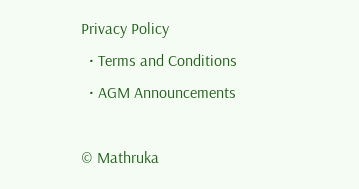Privacy Policy
  • Terms and Conditions
  • AGM Announcements

© Mathruka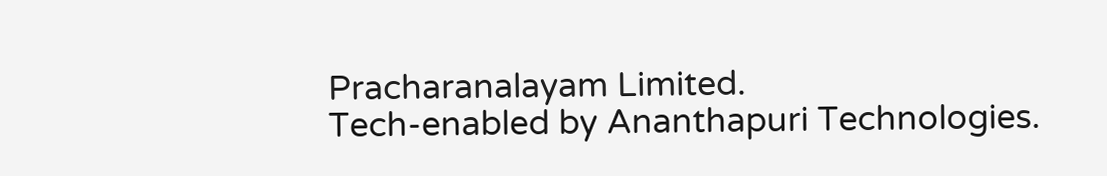Pracharanalayam Limited.
Tech-enabled by Ananthapuri Technologies.